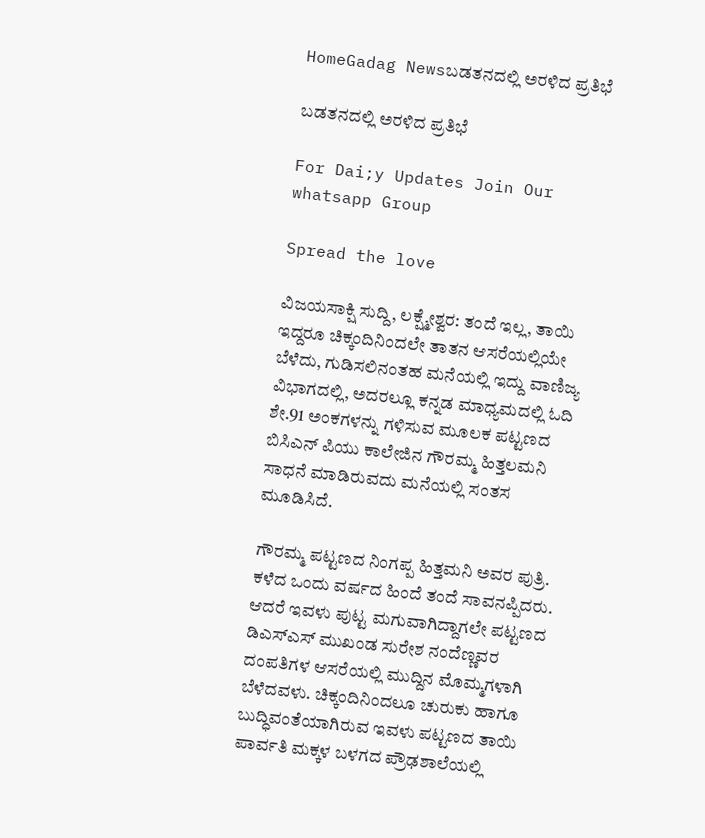HomeGadag Newsಬಡತನದಲ್ಲಿ ಅರಳಿದ ಪ್ರತಿಭೆ

ಬಡತನದಲ್ಲಿ ಅರಳಿದ ಪ್ರತಿಭೆ

For Dai;y Updates Join Our whatsapp Group

Spread the love

ವಿಜಯಸಾಕ್ಷಿ ಸುದ್ದಿ, ಲಕ್ಷ್ಮೇಶ್ವರ: ತಂದೆ ಇಲ್ಲ, ತಾಯಿ ಇದ್ದರೂ ಚಿಕ್ಕಂದಿನಿಂದಲೇ ತಾತನ ಆಸರೆಯಲ್ಲಿಯೇ ಬೆಳೆದು, ಗುಡಿಸಲಿನಂತಹ ಮನೆಯಲ್ಲಿ ಇದ್ದು ವಾಣಿಜ್ಯ ವಿಭಾಗದಲ್ಲಿ, ಅದರಲ್ಲೂ ಕನ್ನಡ ಮಾಧ್ಯಮದಲ್ಲಿ ಓದಿ ಶೇ.91 ಅಂಕಗಳನ್ನು ಗಳಿಸುವ ಮೂಲಕ ಪಟ್ಟಣದ ಬಿಸಿಎನ್ ಪಿಯು ಕಾಲೇಜಿನ ಗೌರಮ್ಮ ಹಿತ್ತಲಮನಿ ಸಾಧನೆ ಮಾಡಿರುವದು ಮನೆಯಲ್ಲಿ ಸಂತಸ ಮೂಡಿಸಿದೆ.

ಗೌರಮ್ಮ ಪಟ್ಟಣದ ನಿಂಗಪ್ಪ ಹಿತ್ತಮನಿ ಅವರ ಪುತ್ರಿ. ಕಳೆದ ಒಂದು ವರ್ಷದ ಹಿಂದೆ ತಂದೆ ಸಾವನಪ್ಪಿದರು. ಆದರೆ ಇವಳು ಪುಟ್ಟ ಮಗುವಾಗಿದ್ದಾಗಲೇ ಪಟ್ಟಣದ ಡಿಎಸ್‌ಎಸ್ ಮುಖಂಡ ಸುರೇಶ ನಂದೆಣ್ಣವರ ದಂಪತಿಗಳ ಆಸರೆಯಲ್ಲಿ ಮುದ್ದಿನ ಮೊಮ್ಮಗಳಾಗಿ ಬೆಳೆದವಳು. ಚಿಕ್ಕಂದಿನಿಂದಲೂ ಚುರುಕು ಹಾಗೂ ಬುದ್ಧಿವಂತೆಯಾಗಿರುವ ಇವಳು ಪಟ್ಟಣದ ತಾಯಿ ಪಾರ್ವತಿ ಮಕ್ಕಳ ಬಳಗದ ಪ್ರೌಢಶಾಲೆಯಲ್ಲಿ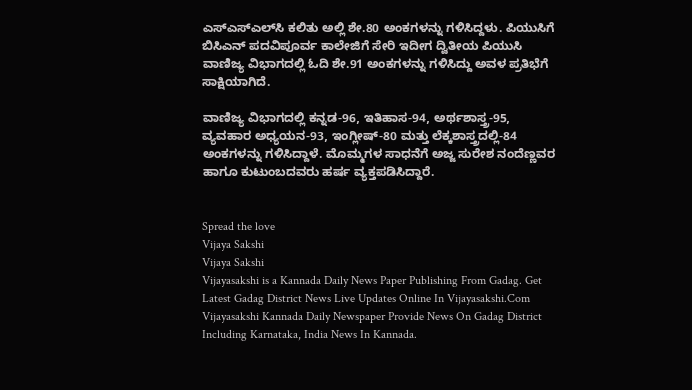ಎಸ್‌ಎಸ್‌ಎಲ್‌ಸಿ ಕಲಿತು ಅಲ್ಲಿ ಶೇ.80 ಅಂಕಗಳನ್ನು ಗಳಿಸಿದ್ದಳು. ಪಿಯುಸಿಗೆ ಬಿಸಿಎನ್ ಪದವಿಪೂರ್ವ ಕಾಲೇಜಿಗೆ ಸೇರಿ ಇದೀಗ ದ್ವಿತೀಯ ಪಿಯುಸಿ ವಾಣಿಜ್ಯ ವಿಭಾಗದಲ್ಲಿ ಓದಿ ಶೇ.91 ಅಂಕಗಳನ್ನು ಗಳಿಸಿದ್ದು ಅವಳ ಪ್ರತಿಭೆಗೆ ಸಾಕ್ಷಿಯಾಗಿದೆ.

ವಾಣಿಜ್ಯ ವಿಭಾಗದಲ್ಲಿ ಕನ್ನಡ-96, ಇತಿಹಾಸ-94, ಅರ್ಥಶಾಸ್ತ್ರ-95, ವ್ಯವಹಾರ ಅಧ್ಯಯನ-93, ಇಂಗ್ಲೀಷ್-80 ಮತ್ತು ಲೆಕ್ಕಶಾಸ್ತ್ರದಲ್ಲಿ-84 ಅಂಕಗಳನ್ನು ಗಳಿಸಿದ್ದಾಳೆ. ಮೊಮ್ಮಗಳ ಸಾಧನೆಗೆ ಅಜ್ಜ ಸುರೇಶ ನಂದೆಣ್ಣವರ ಹಾಗೂ ಕುಟುಂಬದವರು ಹರ್ಷ ವ್ಯಕ್ತಪಡಿಸಿದ್ದಾರೆ.


Spread the love
Vijaya Sakshi
Vijaya Sakshi
Vijayasakshi is a Kannada Daily News Paper Publishing From Gadag. Get Latest Gadag District News Live Updates Online In Vijayasakshi.Com Vijayasakshi Kannada Daily Newspaper Provide News On Gadag District Including Karnataka, India News In Kannada.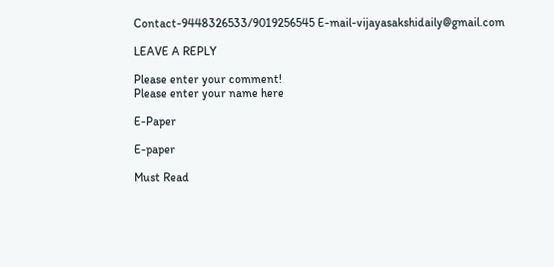Contact-9448326533/9019256545 E-mail-vijayasakshidaily@gmail.com

LEAVE A REPLY

Please enter your comment!
Please enter your name here

E-Paper

E-paper

Must Read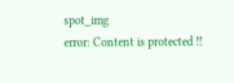spot_img
error: Content is protected !!